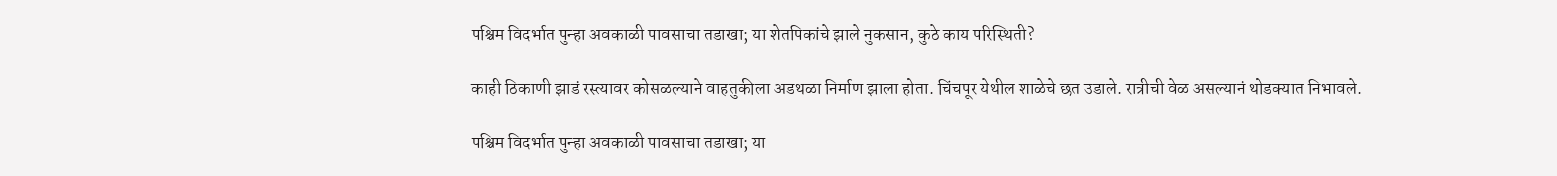पश्चिम विदर्भात पुन्हा अवकाळी पावसाचा तडाखा; या शेतपिकांचे झाले नुकसान, कुठे काय परिस्थिती?

काही ठिकाणी झाडं रस्त्यावर कोसळल्याने वाहतुकीला अडथळा निर्माण झाला होता. चिंचपूर येथील शाळेचे छत उडाले. रात्रीची वेळ असल्यानं थोडक्यात निभावले.

पश्चिम विदर्भात पुन्हा अवकाळी पावसाचा तडाखा; या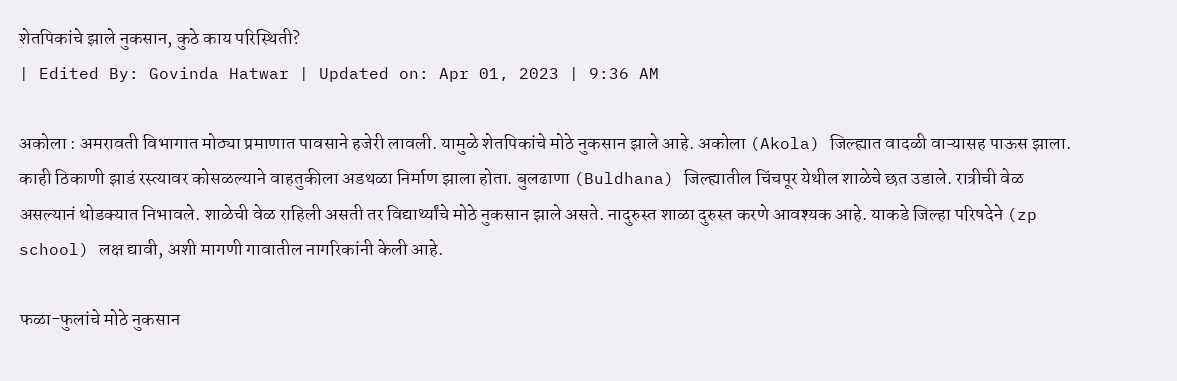शेतपिकांचे झाले नुकसान, कुठे काय परिस्थिती?
| Edited By: Govinda Hatwar | Updated on: Apr 01, 2023 | 9:36 AM

अकोला : अमरावती विभागात मोठ्या प्रमाणात पावसाने हजेरी लावली. यामुळे शेतपिकांचे मोठे नुकसान झाले आहे. अकोला (Akola) जिल्ह्यात वादळी वाऱ्यासह पाऊस झाला. काही ठिकाणी झाडं रस्त्यावर कोसळल्याने वाहतुकीला अडथळा निर्माण झाला होता. बुलढाणा (Buldhana) जिल्ह्यातील चिंचपूर येथील शाळेचे छत उडाले. रात्रीची वेळ असल्यानं थोडक्यात निभावले. शाळेची वेळ राहिली असती तर विद्यार्थ्यांचे मोठे नुकसान झाले असते. नादुरुस्त शाळा दुरुस्त करणे आवश्यक आहे. याकडे जिल्हा परिषदेने (zp school) लक्ष द्यावी, अशी मागणी गावातील नागरिकांनी केली आहे.

फळा-फुलांचे मोठे नुकसान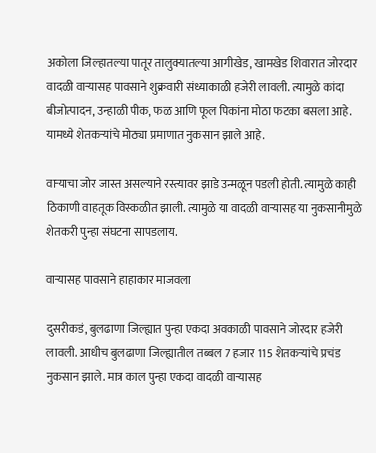अकोला जिल्हातल्या पातूर तालुक्यातल्या आगीखेड, खामखेड शिवारात जोरदार वादळी वाऱ्यासह पावसाने शुक्रवारी संध्याकाळी हजेरी लावली. त्यामुळे कांदा बीजोत्पादन, उन्हाळी पीक, फळ आणि फूल पिकांना मोठा फटका बसला आहे. यामध्ये शेतकऱ्यांचे मोठ्या प्रमाणात नुकसान झाले आहे.

वाऱ्याचा जोर जास्त असल्याने रस्त्यावर झाडे उन्मळून पडली होती. त्यामुळे काही ठिकाणी वाहतूक विस्कळीत झाली. त्यामुळे या वादळी वाऱ्यासह या नुकसानीमुळे शेतकरी पुन्हा संघटना सापडलाय.

वाऱ्यासह पावसाने हाहाकार माजवला

दुसरीकडं, बुलढाणा जिल्ह्यात पुन्हा एकदा अवकाळी पावसाने जोरदार हजेरी लावली. आधीच बुलढाणा जिल्ह्यातील तब्बल 7 हजार 115 शेतकऱ्यांचे प्रचंड नुकसान झाले. मात्र काल पुन्हा एकदा वादळी वाऱ्यासह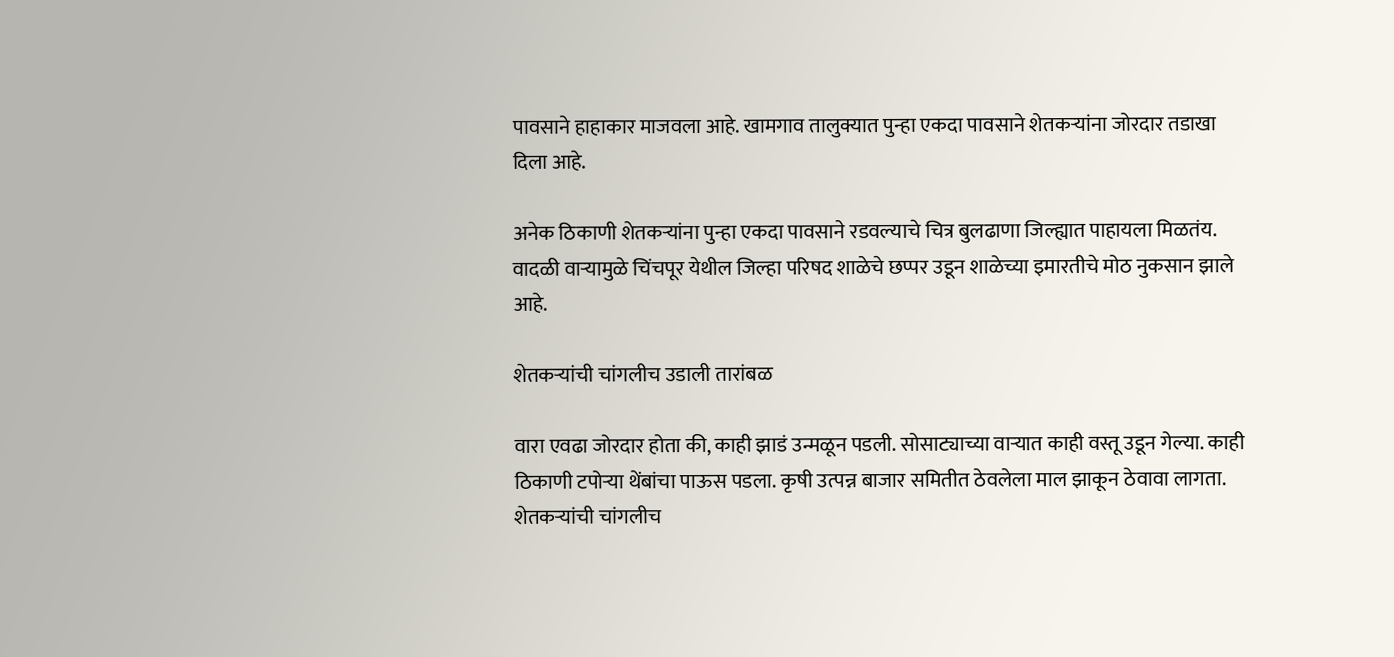पावसाने हाहाकार माजवला आहे. खामगाव तालुक्यात पुन्हा एकदा पावसाने शेतकऱ्यांना जोरदार तडाखा दिला आहे.

अनेक ठिकाणी शेतकऱ्यांना पुन्हा एकदा पावसाने रडवल्याचे चित्र बुलढाणा जिल्ह्यात पाहायला मिळतंय. वादळी वाऱ्यामुळे चिंचपूर येथील जिल्हा परिषद शाळेचे छप्पर उडून शाळेच्या इमारतीचे मोठ नुकसान झाले आहे.

शेतकऱ्यांची चांगलीच उडाली तारांबळ

वारा एवढा जोरदार होता की, काही झाडं उन्मळून पडली. सोसाट्याच्या वाऱ्यात काही वस्तू उडून गेल्या. काही ठिकाणी टपोऱ्या थेंबांचा पाऊस पडला. कृषी उत्पन्न बाजार समितीत ठेवलेला माल झाकून ठेवावा लागता. शेतकऱ्यांची चांगलीच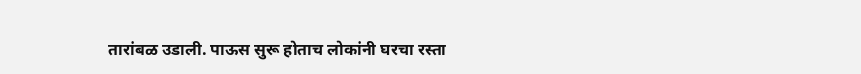तारांबळ उडाली. पाऊस सुरू होताच लोकांनी घरचा रस्ता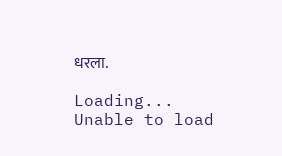धरला.

Loading...
Unable to load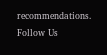recommendations.
Follow Us